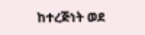ከተረጅነት ወደ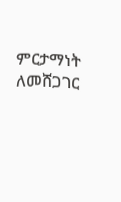ምርታማነት ለመሸጋገር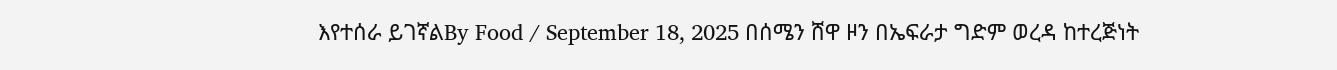እየተሰራ ይገኛልBy Food / September 18, 2025 በሰሜን ሸዋ ዞን በኤፍራታ ግድም ወረዳ ከተረጅነት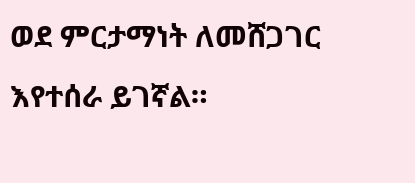ወደ ምርታማነት ለመሸጋገር እየተሰራ ይገኛል።